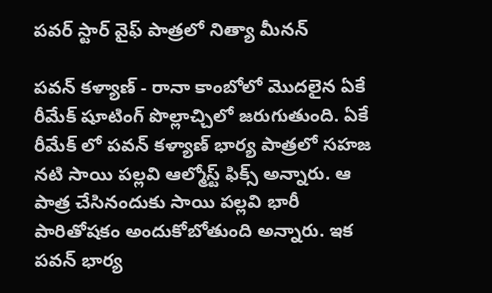పవర్ స్టార్ వైఫ్ పాత్రలో నిత్యా మీనన్

పవన్ కళ్యాణ్ - రానా కాంబోలో మొదలైన ఏకే రీమేక్ షూటింగ్ పొల్లాచ్చిలో జరుగుతుంది. ఏకే రీమేక్ లో పవన్ కళ్యాణ్ భార్య పాత్రలో సహజ నటి సాయి పల్లవి ఆల్మోస్ట్ ఫిక్స్ అన్నారు. ఆ పాత్ర చేసినందుకు సాయి పల్లవి భారీ పారితోషకం అందుకోబోతుంది అన్నారు. ఇక పవన్ భార్య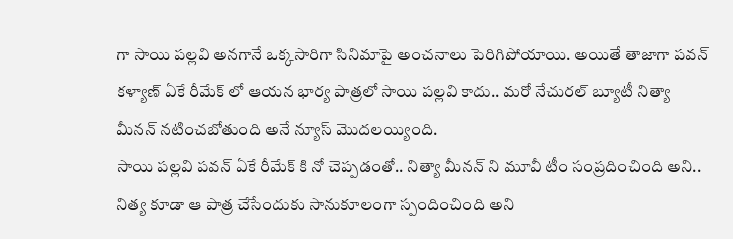గా సాయి పల్లవి అనగానే ఒక్కసారిగా సినిమాపై అంచనాలు పెరిగిపోయాయి. అయితే తాజాగా పవన్ కళ్యాణ్ ఏకే రీమేక్ లో ఆయన భార్య పాత్రలో సాయి పల్లవి కాదు.. మరో నేచురల్ బ్యూటీ నిత్యా మీనన్ నటించబోతుంది అనే న్యూస్ మొదలయ్యింది.
సాయి పల్లవి పవన్ ఏకే రీమేక్ కి నో చెప్పడంతో.. నిత్యా మీనన్ ని మూవీ టీం సంప్రదించింది అని.. నిత్య కూడా ఆ పాత్ర చేసేందుకు సానుకూలంగా స్పందించింది అని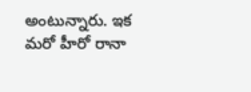అంటున్నారు. ఇక మరో హీరో రానా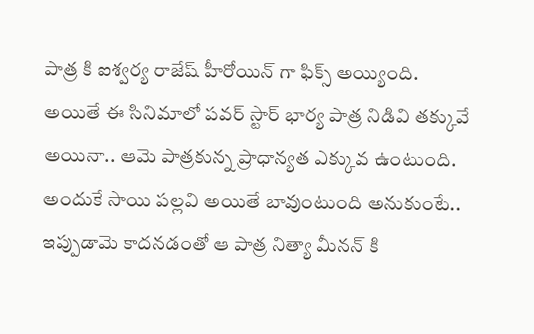పాత్ర కి ఐశ్వర్య రాజేష్ హీరోయిన్ గా ఫిక్స్ అయ్యింది. అయితే ఈ సినిమాలో పవర్ స్టార్ భార్య పాత్ర నిడివి తక్కువే అయినా.. ఆమె పాత్రకున్న ప్రాధాన్యత ఎక్కువ ఉంటుంది. అందుకే సాయి పల్లవి అయితే బావుంటుంది అనుకుంటే.. ఇప్పుడామె కాదనడంతో ఆ పాత్ర నిత్యా మీనన్ కి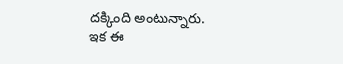దక్కింది అంటున్నారు. ఇక ఈ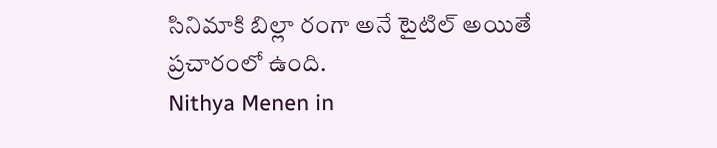సినిమాకి బిల్లా రంగా అనే టైటిల్ అయితే ప్రచారంలో ఉంది.
Nithya Menen in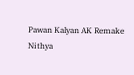Pawan Kalyan AK Remake
Nithya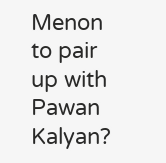Menon to pair up with Pawan Kalyan?